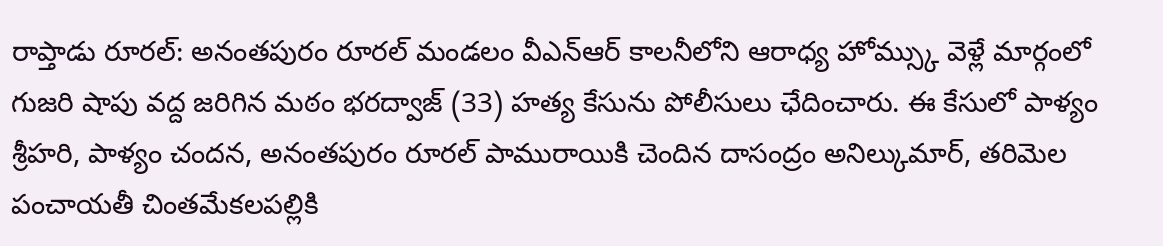రాప్తాడు రూరల్: అనంతపురం రూరల్ మండలం వీఎన్ఆర్ కాలనీలోని ఆరాధ్య హోమ్స్కు వెళ్లే మార్గంలో గుజరి షాపు వద్ద జరిగిన మఠం భరద్వాజ్ (33) హత్య కేసును పోలీసులు ఛేదించారు. ఈ కేసులో పాళ్యం శ్రీహరి, పాళ్యం చందన, అనంతపురం రూరల్ పామురాయికి చెందిన దాసంద్రం అనిల్కుమార్, తరిమెల పంచాయతీ చింతమేకలపల్లికి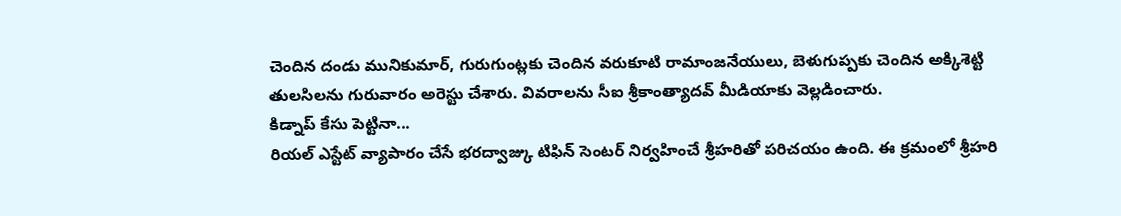చెందిన దండు మునికుమార్, గురుగుంట్లకు చెందిన వరుకూటి రామాంజనేయులు, బెళుగుప్పకు చెందిన అక్కిశెట్టి తులసిలను గురువారం అరెస్టు చేశారు. వివరాలను సీఐ శ్రీకాంత్యాదవ్ మీడియాకు వెల్లడించారు.
కిడ్నాప్ కేసు పెట్టినా...
రియల్ ఎస్టేట్ వ్యాపారం చేసే భరద్వాజ్కు టిఫిన్ సెంటర్ నిర్వహించే శ్రీహరితో పరిచయం ఉంది. ఈ క్రమంలో శ్రీహరి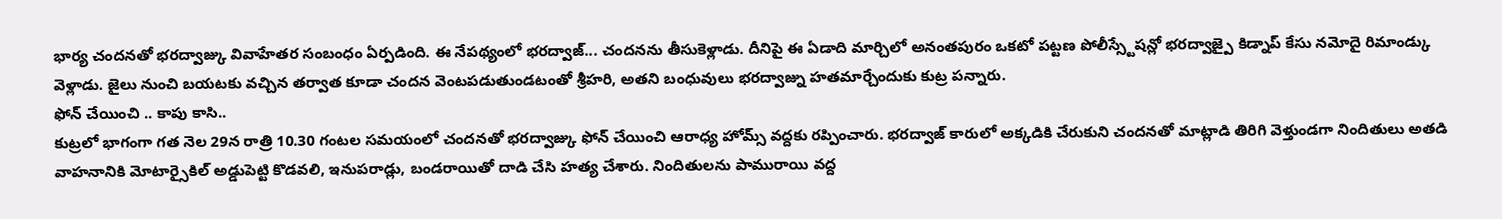భార్య చందనతో భరద్వాజ్కు వివాహేతర సంబంధం ఏర్పడింది. ఈ నేపథ్యంలో భరద్వాజ్... చందనను తీసుకెళ్లాడు. దీనిపై ఈ ఏడాది మార్చిలో అనంతపురం ఒకటో పట్టణ పోలీస్స్టేషన్లో భరద్వాజ్పై కిడ్నాప్ కేసు నమోదై రిమాండ్కు వెళ్లాడు. జైలు నుంచి బయటకు వచ్చిన తర్వాత కూడా చందన వెంటపడుతుండటంతో శ్రీహరి, అతని బంధువులు భరద్వాజ్ను హతమార్చేందుకు కుట్ర పన్నారు.
ఫోన్ చేయించి .. కాపు కాసి..
కుట్రలో భాగంగా గత నెల 29న రాత్రి 10.30 గంటల సమయంలో చందనతో భరద్వాజ్కు ఫోన్ చేయించి ఆరాధ్య హోమ్స్ వద్దకు రప్పించారు. భరద్వాజ్ కారులో అక్కడికి చేరుకుని చందనతో మాట్లాడి తిరిగి వెళ్తుండగా నిందితులు అతడి వాహనానికి మోటార్సైకిల్ అడ్డుపెట్టి కొడవలి, ఇనుపరాడ్లు, బండరాయితో దాడి చేసి హత్య చేశారు. నిందితులను పామురాయి వద్ద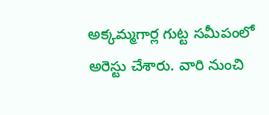అక్కమ్మగార్ల గుట్ట సమీపంలో అరెస్టు చేశారు. వారి నుంచి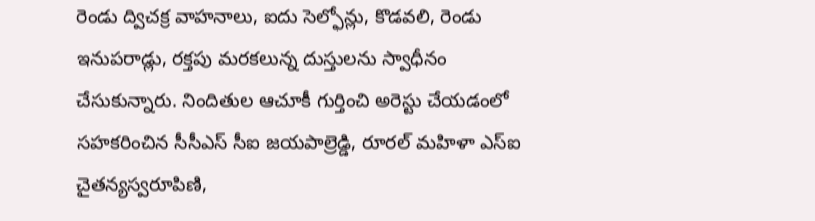రెండు ద్విచక్ర వాహనాలు, ఐదు సెల్ఫోన్లు, కొడవలి, రెండు ఇనుపరాడ్లు, రక్తపు మరకలున్న దుస్తులను స్వాధీనం చేసుకున్నారు. నిందితుల ఆచూకీ గుర్తించి అరెస్టు చేయడంలో సహకరించిన సీసీఎస్ సీఐ జయపాల్రెడ్డి, రూరల్ మహిళా ఎస్ఐ చైతన్యస్వరూపిణి,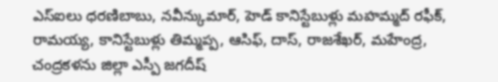ఎస్ఐలు ధరణిబాబు, నవీన్కుమార్, హెడ్ కానిస్టేబుళ్లు మహమ్మద్ రఫీక్, రామయ్య, కానిస్టేబుళ్లు తిమ్మప్ప, ఆసిఫ్, దాస్, రాజశేఖర్, మహేంద్ర, చంద్రకళను జిల్లా ఎస్పీ జగదీష్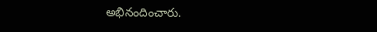అభినందించారు.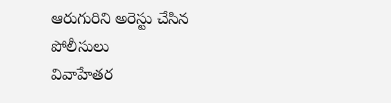ఆరుగురిని అరెస్టు చేసిన
పోలీసులు
వివాహేతర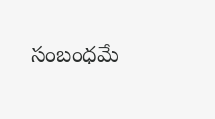సంబంధమే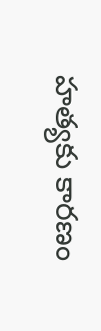హత్యకు కారణం